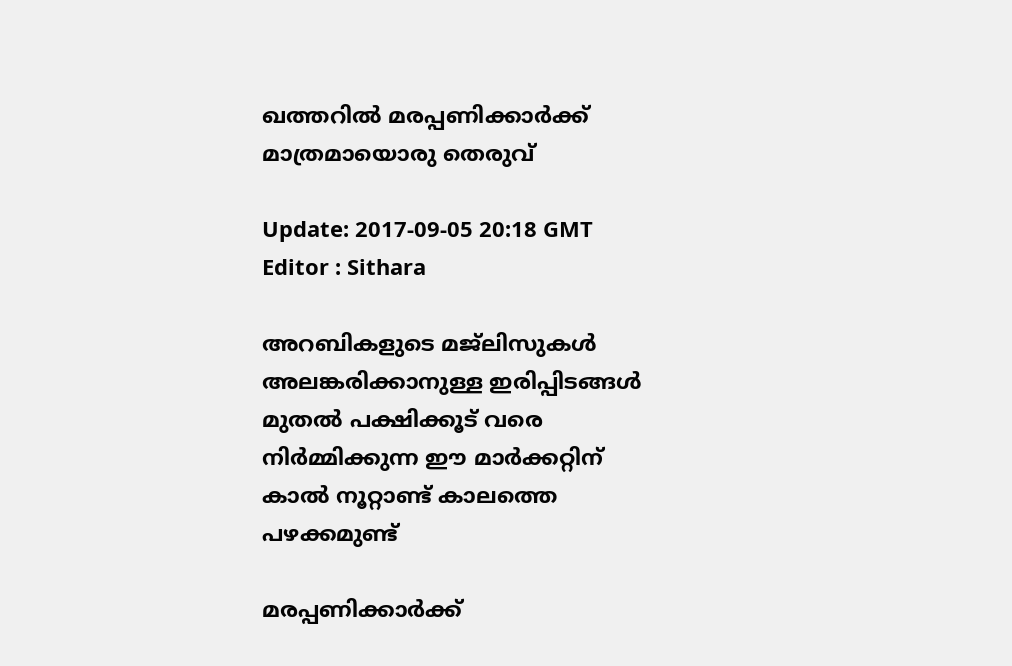ഖത്തറില്‍ മരപ്പണിക്കാര്‍ക്ക് മാത്രമായൊരു തെരുവ്

Update: 2017-09-05 20:18 GMT
Editor : Sithara

അറബികളുടെ മജ്‌ലിസുകള്‍ അലങ്കരിക്കാനുള്ള ഇരിപ്പിടങ്ങള്‍ മുതല്‍ പക്ഷിക്കൂട് വരെ നിര്‍മ്മിക്കുന്ന ഈ മാര്‍ക്കറ്റിന് കാല്‍ നൂറ്റാണ്ട് കാലത്തെ പഴക്കമുണ്ട്

മരപ്പണിക്കാര്‍ക്ക്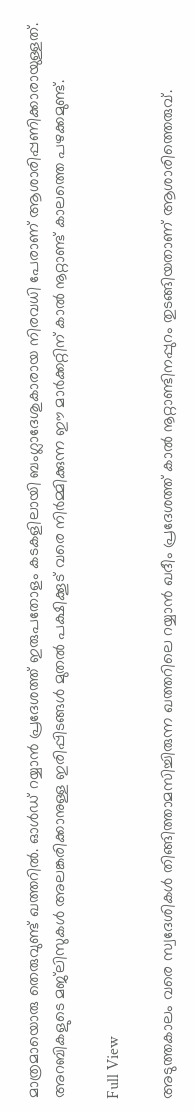മാത്രമായൊരു തെരുവുണ്ട് ഖത്തറില്‍. ഓള്‍ഡ് റയ്യാന്‍ പ്രദേശത്ത് ഇരുപതോളം കടകളിലായി ബംഗ്ലാദേശുകാരായ നിരവധി പേരാണ് ആശാരിപ്പണിക്കാരായുള്ളത്. അറബികളുടെ മജ്‌ലിസുകള്‍ അലങ്കരിക്കാനുള്ള ഇരിപ്പിടങ്ങള്‍ മുതല്‍ പക്ഷിക്കൂട് വരെ നിര്‍മ്മിക്കുന്ന ഈ മാര്‍ക്കറ്റിന് കാല്‍ നൂറ്റാണ്ട് കാലത്തെ പഴക്കമുണ്ട്.

Full View

അടുത്തകാലം വരെ സ്വദേശികള്‍ തിങ്ങിത്താമസിച്ചിരുന്ന ഖത്തറിലെ റയ്യാന്‍ ഖദീം പ്രദേശത്ത് കാല്‍ നൂറ്റാണ്ടിനപ്പുറം തുടങ്ങിയതാണ് ആശാരിത്തെരുവ്.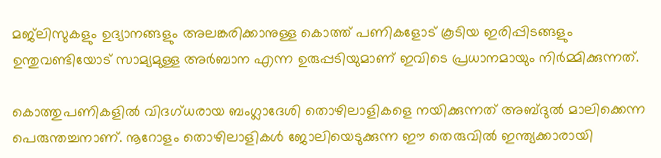മജ്‌ലിസുകളും ഉദ്യാനങ്ങളും അലങ്കരിക്കാനുള്ള കൊത്ത് പണികളോട് കൂടിയ ഇരിപ്പിടങ്ങളും ഉന്തുവണ്ടിയോട് സാമ്യമുള്ള അര്‍ബാന എന്ന ഉരുപ്പടിയുമാണ് ഇവിടെ പ്രധാനമായും നിര്‍മ്മിക്കുന്നത്.

കൊത്തുപണികളില്‍ വിദഗ്ധരായ ബംഗ്ലാദേശി തൊഴിലാളികളെ നയിക്കുന്നത് അബ്ദുല്‍ മാലിക്കെന്ന പെരുന്തച്ചനാണ്. നൂറോളം തൊഴിലാളികള്‍ ജോലിയെടുക്കുന്ന ഈ തെരുവില്‍ ഇന്ത്യക്കാരായി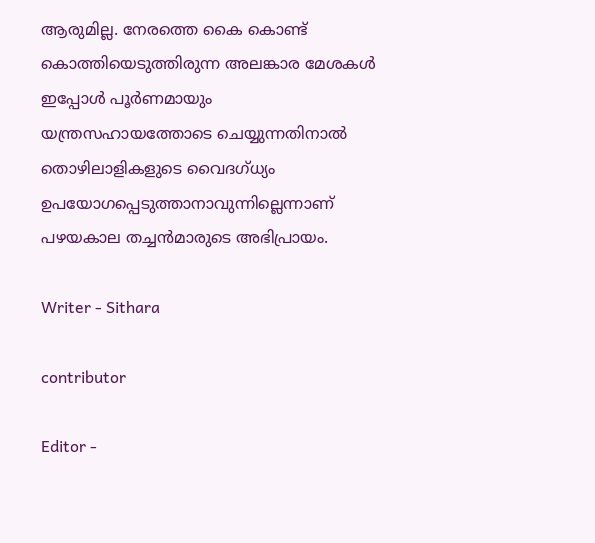ആരുമില്ല. നേരത്തെ കൈ കൊണ്ട് കൊത്തിയെടുത്തിരുന്ന അലങ്കാര മേശകള്‍ ഇപ്പോള്‍ പൂര്‍ണമായും യന്ത്രസഹായത്തോടെ ചെയ്യുന്നതിനാല്‍ തൊഴിലാളികളുടെ വൈദഗ്ധ്യം ഉപയോഗപ്പെടുത്താനാവുന്നില്ലെന്നാണ് പഴയകാല തച്ചന്‍മാരുടെ അഭിപ്രായം.

Writer - Sithara

contributor

Editor -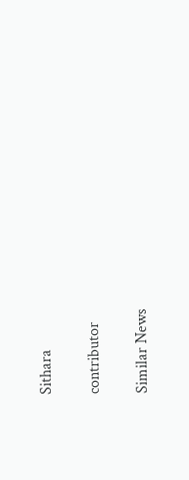Sithara

contributor

Similar News